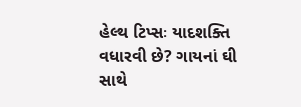હેલ્થ ટિપ્સઃ યાદશક્તિ વધારવી છે? ગાયનાં ઘી સાથે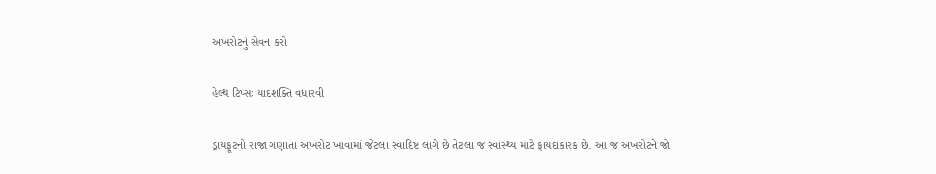અખરોટનું સેવન કરો

હેલ્થ ટિપ્સઃ યાદશક્તિ વધારવી

ડ્રાયફૂટનો રાજા ગણાતા અખરોટ ખાવામાં જેટલા સ્વાદિષ્ટ લાગે છે તેટલા જ સ્વાસ્થ્ય માટે ફાયદાકારક છે. આ જ અખરોટને જો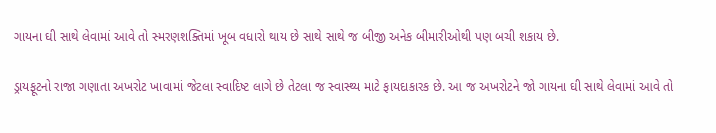ગાયના ઘી સાથે લેવામાં આવે તો સ્મરણશક્તિમાં ખૂબ વધારો થાય છે સાથે સાથે જ બીજી અનેક બીમારીઓથી પણ બચી શકાય છે.

ડ્રાયફૂટનો રાજા ગણાતા અખરોટ ખાવામાં જેટલા સ્વાદિષ્ટ લાગે છે તેટલા જ સ્વાસ્થ્ય માટે ફાયદાકારક છે. આ જ અખરોટને જો ગાયના ઘી સાથે લેવામાં આવે તો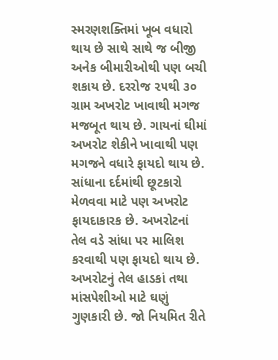સ્મરણશક્તિમાં ખૂબ વધારો થાય છે સાથે સાથે જ બીજી અનેક બીમારીઓથી પણ બચી શકાય છે. દરરોજ ૨૫થી ૩૦ ગ્રામ અખરોટ ખાવાથી મગજ મજબૂત થાય છે. ગાયનાં ઘીમાં અખરોટ શેકીને ખાવાથી પણ મગજને વધારે ફાયદો થાય છે. સાંધાના દર્દમાંથી છૂટકારો મેળવવા માટે પણ અખરોટ ફાયદાકારક છે. અખરોટનાં તેલ વડે સાંધા પર માલિશ કરવાથી પણ ફાયદો થાય છે. અખરોટનું તેલ હાડકાં તથા માંસપેશીઓ માટે ઘણું ગુણકારી છે. જો નિયમિત રીતે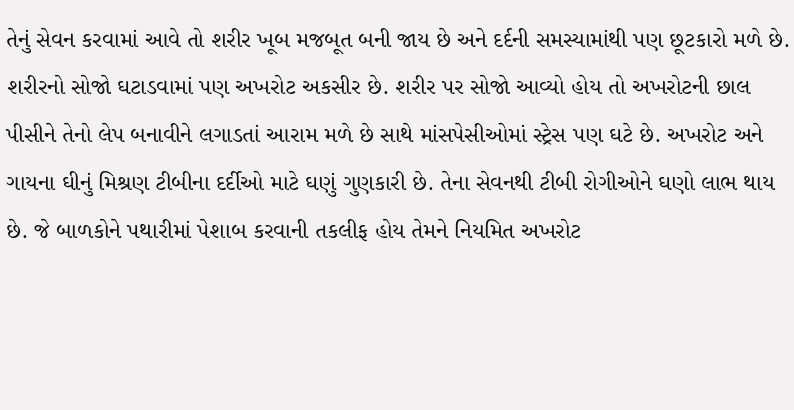તેનું સેવન કરવામાં આવે તો શરીર ખૂબ મજબૂત બની જાય છે અને દર્દની સમસ્યામાંથી પણ છૂટકારો મળે છે. શરીરનો સોજો ઘટાડવામાં પણ અખરોટ અકસીર છે. શરીર પર સોજો આવ્યો હોય તો અખરોટની છાલ પીસીને તેનો લેપ બનાવીને લગાડતાં આરામ મળે છે સાથે માંસપેસીઓમાં સ્ટ્રેસ પણ ઘટે છે. અખરોટ અને ગાયના ઘીનું મિશ્રણ ટીબીના દર્દીઓ માટે ઘણું ગુણકારી છે. તેના સેવનથી ટીબી રોગીઓને ઘણો લાભ થાય છે. જે બાળકોને પથારીમાં પેશાબ કરવાની તકલીફ હોય તેમને નિયમિત અખરોટ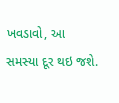ખવડાવો, આ સમસ્યા દૂર થઇ જશે.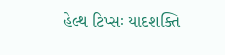હેલ્થ ટિપ્સઃ યાદશક્તિ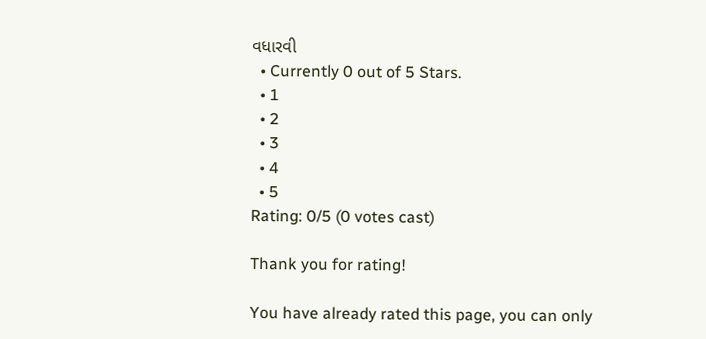વધારવી
  • Currently 0 out of 5 Stars.
  • 1
  • 2
  • 3
  • 4
  • 5
Rating: 0/5 (0 votes cast)

Thank you for rating!

You have already rated this page, you can only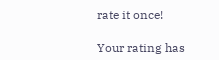rate it once!

Your rating has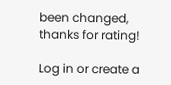been changed, thanks for rating!

Log in or create a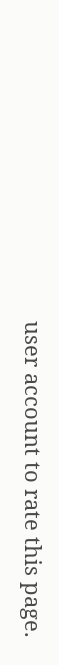user account to rate this page.